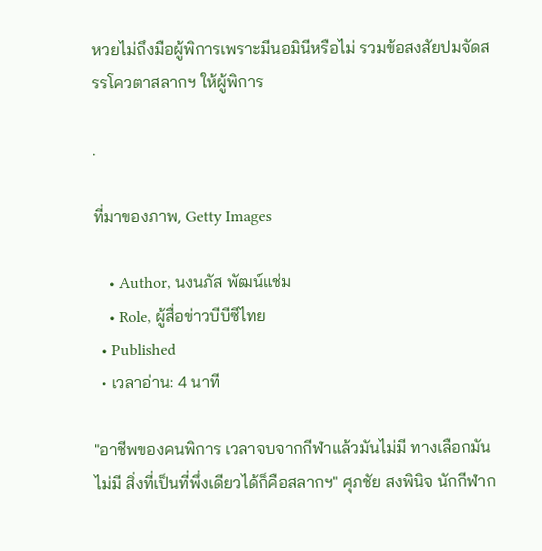หวยไม่ถึงมือผู้พิการเพราะมีนอมินีหรือไม่ รวมข้อสงสัยปมจัดสรรโควตาสลากฯ ให้ผู้พิการ

.

ที่มาของภาพ, Getty Images

    • Author, นงนภัส พัฒน์แช่ม
    • Role, ผู้สื่อข่าวบีบีซีไทย
  • Published
  • เวลาอ่าน: 4 นาที

"อาชีพของคนพิการ เวลาจบจากกีฬาแล้วมันไม่มี ทางเลือกมันไม่มี สิ่งที่เป็นที่พึ่งเดียวได้ก็คือสลากฯ" ศุภชัย สงพินิจ นักกีฬาก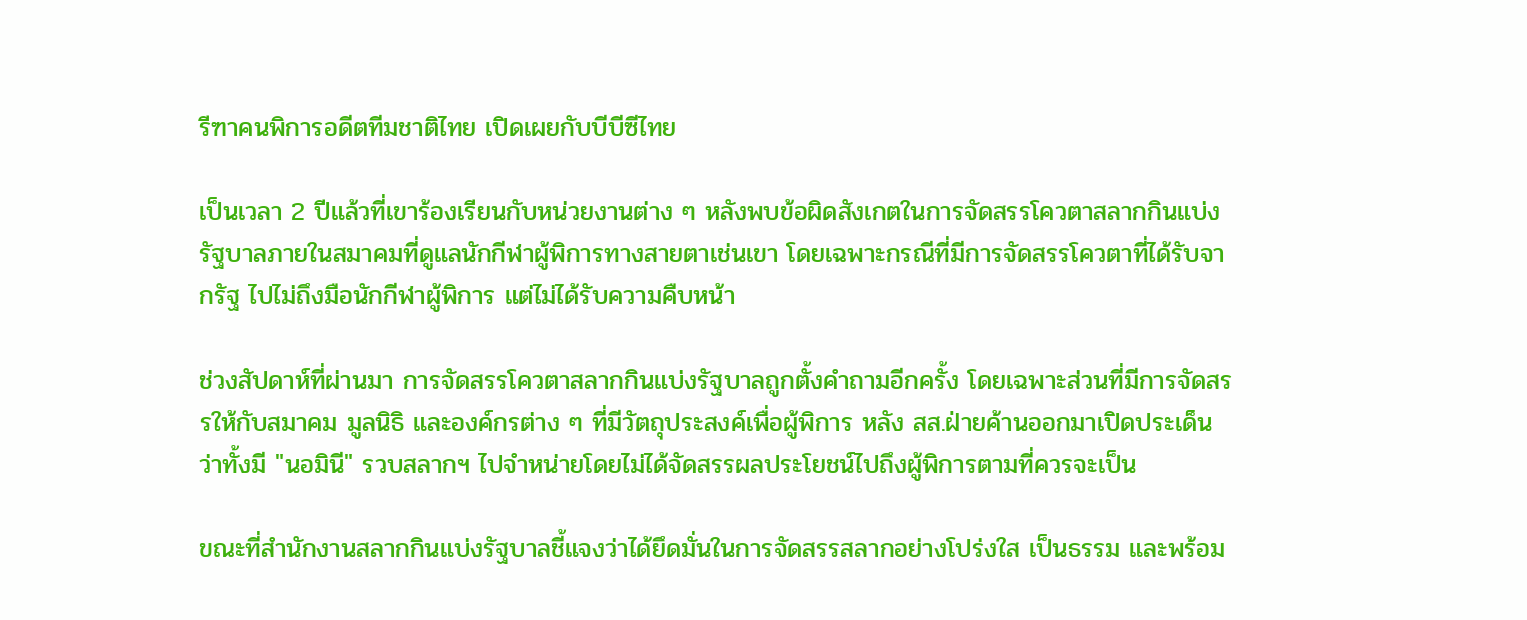รีฑาคนพิการอดีตทีมชาติไทย เปิดเผยกับบีบีซีไทย

เป็นเวลา 2 ปีแล้วที่เขาร้องเรียนกับหน่วยงานต่าง ๆ หลังพบข้อผิดสังเกตในการจัดสรรโควตาสลากกินแบ่งรัฐบาลภายในสมาคมที่ดูแลนักกีฬาผู้พิการทางสายตาเช่นเขา โดยเฉพาะกรณีที่มีการจัดสรรโควตาที่ได้รับจากรัฐ ไปไม่ถึงมือนักกีฬาผู้พิการ แต่ไม่ได้รับความคืบหน้า

ช่วงสัปดาห์ที่ผ่านมา การจัดสรรโควตาสลากกินแบ่งรัฐบาลถูกตั้งคำถามอีกครั้ง โดยเฉพาะส่วนที่มีการจัดสรรให้กับสมาคม มูลนิธิ และองค์กรต่าง ๆ ที่มีวัตถุประสงค์เพื่อผู้พิการ หลัง สส.ฝ่ายค้านออกมาเปิดประเด็นว่าทั้งมี "นอมินี" รวบสลากฯ ไปจำหน่ายโดยไม่ได้จัดสรรผลประโยชน์ไปถึงผู้พิการตามที่ควรจะเป็น

ขณะที่สำนักงานสลากกินแบ่งรัฐบาลชี้แจงว่าได้ยึดมั่นในการจัดสรรสลากอย่างโปร่งใส เป็นธรรม และพร้อม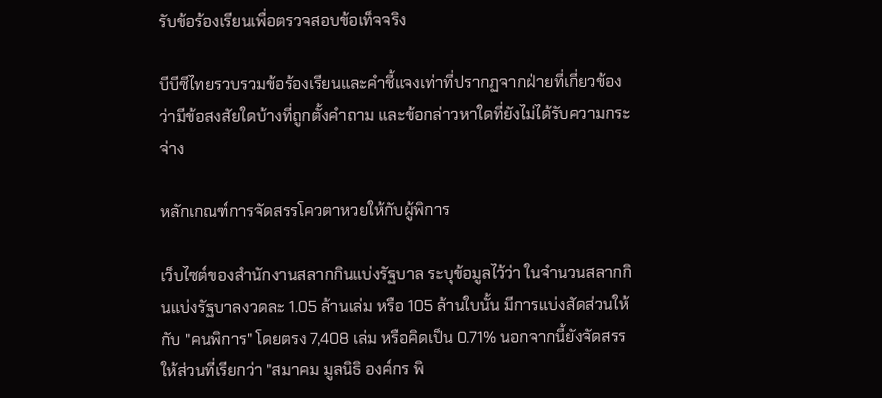รับข้อร้องเรียนเพื่อตรวจสอบข้อเท็จจริง

บีบีซีไทยรวบรวมข้อร้องเรียนและคำชี้แจงเท่าที่ปรากฏจากฝ่ายที่เกี่ยวข้อง ว่ามีข้อสงสัยใดบ้างที่ถูกตั้งคำถาม และข้อกล่าวหาใดที่ยังไม่ได้รับความกระจ่าง

หลักเกณฑ์การจัดสรรโควตาหวยให้กับผู้พิการ

เว็บไซต์ของสำนักงานสลากกินแบ่งรัฐบาล ระบุข้อมูลไว้ว่า ในจำนวนสลากกินแบ่งรัฐบาลงวดละ 1.05 ล้านเล่ม หรือ 105 ล้านใบนั้น มีการแบ่งสัดส่วนให้กับ "คนพิการ" โดยตรง 7,408 เล่ม หรือคิดเป็น 0.71% นอกจากนี้ยังจัดสรรให้ส่วนที่เรียกว่า "สมาคม มูลนิธิ องค์กร พิ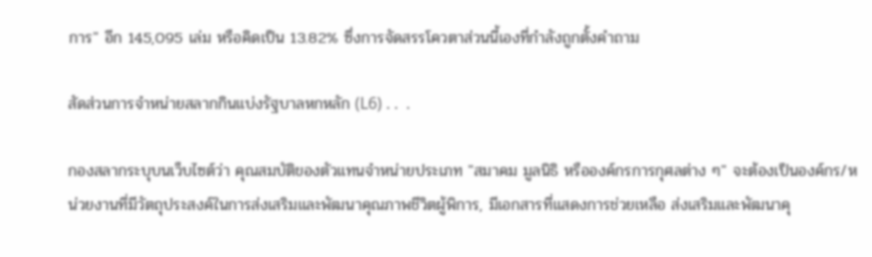การ" อีก 145,095 เล่ม หรือคิดเป็น 13.82% ซึ่งการจัดสรรโควตาส่วนนี้เองที่กำลังถูกตั้งคำถาม

สัดส่วนการจำหน่ายสลากกินแบ่งรัฐบาลหกหลัก (L6) . .  .

กองสลากระบุบนเว็บไซต์ว่า คุณสมบัติของตัวแทนจําหน่ายประเภท "สมาคม มูลนิธิ หรือองค์กรการกุศลต่าง ๆ" จะต้องเป็นองค์กร/หน่วยงานที่มีวัตถุประสงค์ในการส่งเสริมและพัฒนาคุณภาพชีวิตผู้พิการ, มีเอกสารที่แสดงการช่วยเหลือ ส่งเสริมและพัฒนาคุ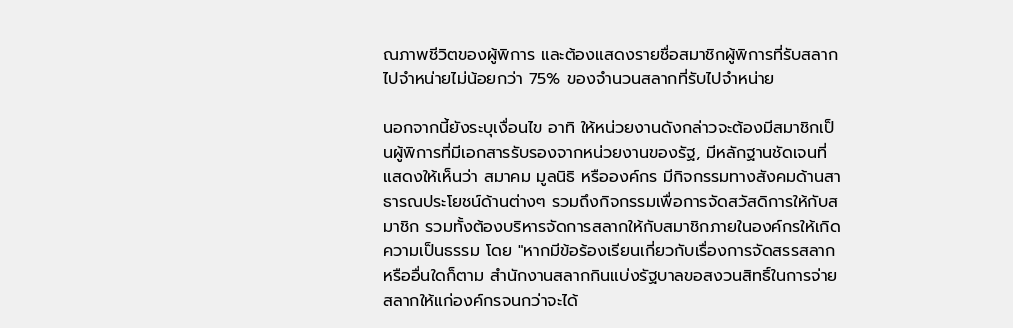ณภาพชีวิตของผู้พิการ และต้องแสดงรายชื่อสมาชิกผู้พิการที่รับสลากไปจำหน่ายไม่น้อยกว่า 75% ของจำนวนสลากที่รับไปจำหน่าย

นอกจากนี้ยังระบุเงื่อนไข อาทิ ให้หน่วยงานดังกล่าวจะต้องมีสมาชิกเป็นผู้พิการที่มีเอกสารรับรองจากหน่วยงานของรัฐ, มีหลักฐานชัดเจนที่แสดงให้เห็นว่า สมาคม มูลนิธิ หรือองค์กร มีกิจกรรมทางสังคมด้านสาธารณประโยชน์ด้านต่างๆ รวมถึงกิจกรรมเพื่อการจัดสวัสดิการให้กับสมาชิก รวมทั้งต้องบริหารจัดการสลากให้กับสมาชิกภายในองค์กรให้เกิดความเป็นธรรม โดย "หากมีข้อร้องเรียนเกี่ยวกับเรื่องการจัดสรรสลาก หรืออื่นใดก็ตาม สำนักงานสลากกินแบ่งรัฐบาลขอสงวนสิทธิ์ในการจ่ายสลากให้แก่องค์กรจนกว่าจะได้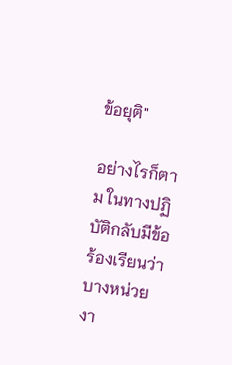ข้อยุติ"

อย่างไรก็ตาม ในทางปฏิบัติกลับมีข้อร้องเรียนว่าบางหน่วยงา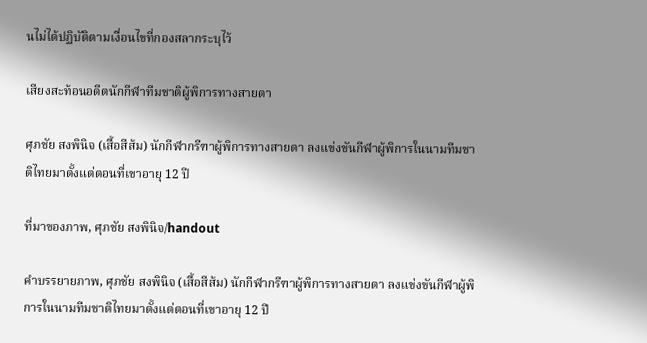นไม่ได้ปฏิบัติตามเงื่อนไขที่กองสลากระบุไว้

เสียงสะท้อนอดีตนักกีฬาทีมชาติผู้พิการทางสายตา

ศุภชัย สงพินิจ (เสื้อสีส้ม) นักกีฬากรีฑาผู้พิการทางสายตา ลงแข่งขันกีฬาผู้พิการในนามทีมชาติไทยมาตั้งแต่ตอนที่เขาอายุ 12 ปี

ที่มาของภาพ, ศุภชัย สงพินิจ/handout

คำบรรยายภาพ, ศุภชัย สงพินิจ (เสื้อสีส้ม) นักกีฬากรีฑาผู้พิการทางสายตา ลงแข่งขันกีฬาผู้พิการในนามทีมชาติไทยมาตั้งแต่ตอนที่เขาอายุ 12 ปี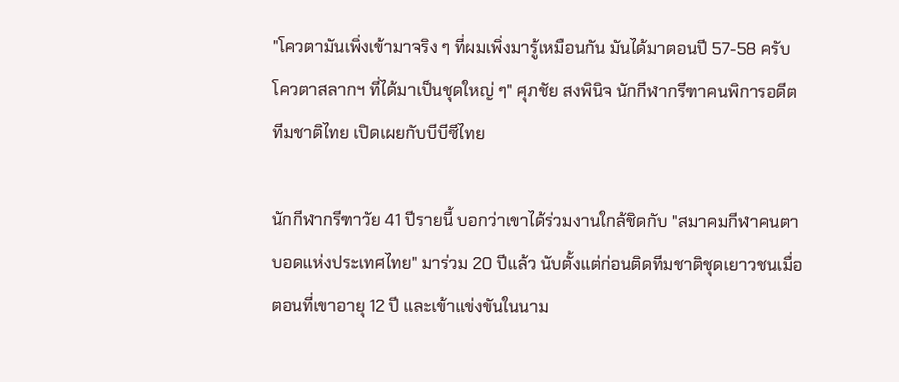"โควตามันเพิ่งเข้ามาจริง ๆ ที่ผมเพิ่งมารู้เหมือนกัน มันได้มาตอนปี 57-58 ครับ โควตาสลากฯ ที่ได้มาเป็นชุดใหญ่ ๆ" ศุภชัย สงพินิจ นักกีฬากรีฑาคนพิการอดีตทีมชาติไทย เปิดเผยกับบีบีซีไทย

นักกีฬากรีฑาวัย 41 ปีรายนี้ บอกว่าเขาได้ร่วมงานใกล้ชิดกับ "สมาคมกีฬาคนตาบอดแห่งประเทศไทย" มาร่วม 20 ปีแล้ว นับตั้งแต่ก่อนติดทีมชาติชุดเยาวชนเมื่อตอนที่เขาอายุ 12 ปี และเข้าแข่งขันในนาม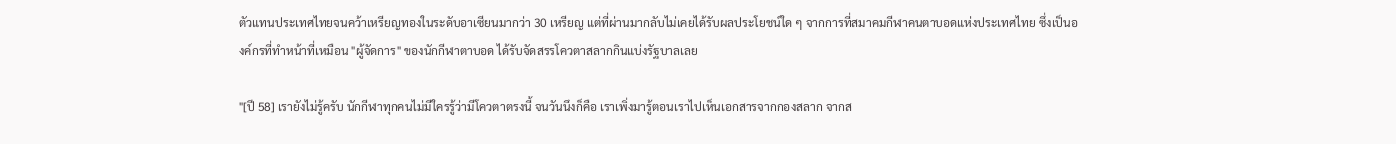ตัวแทนประเทศไทยจนคว้าเหรียญทองในระดับอาเซียนมากว่า 30 เหรียญ แต่ที่ผ่านมากลับไม่เคยได้รับผลประโยชน์ใด ๆ จากการที่สมาคมกีฬาคนตาบอดแห่งประเทศไทย ซึ่งเป็นองค์กรที่ทำหน้าที่เหมือน "ผู้จัดการ" ของนักกีฬาตาบอด ได้รับจัดสรรโควตาสลากกินแบ่งรัฐบาลเลย

"[ปี 58] เรายังไม่รู้ครับ นักกีฬาทุกคนไม่มีใครรู้ว่ามีโควตาตรงนี้ จนวันนึงก็คือ เราเพิ่งมารู้ตอนเราไปเห็นเอกสารจากกองสลาก จากส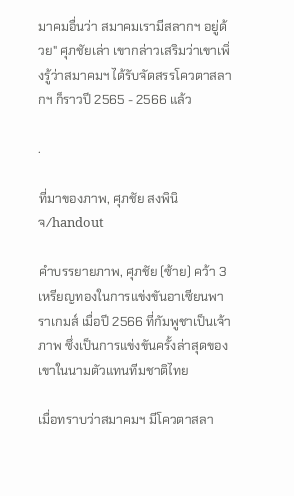มาคมอื่นว่า สมาคมเรามีสลากฯ อยู่ด้วย" ศุภชัยเล่า เขากล่าวเสริมว่าเขาเพิ่งรู้ว่าสมาคมฯ ได้รับจัดสรรโควตาสลากฯ ก็ราวปี 2565 - 2566 แล้ว

.

ที่มาของภาพ, ศุภชัย สงพินิจ/handout

คำบรรยายภาพ, ศุภชัย (ซ้าย) คว้า 3 เหรียญทองในการแข่งขันอาเซียนพาราเกมส์ เมื่อปี 2566 ที่กัมพูชาเป็นเจ้าภาพ ซึ่งเป็นการแข่งขันครั้งล่าสุดของเขาในนามตัวแทนทีมชาติไทย

เมื่อทราบว่าสมาคมฯ มีโควตาสลา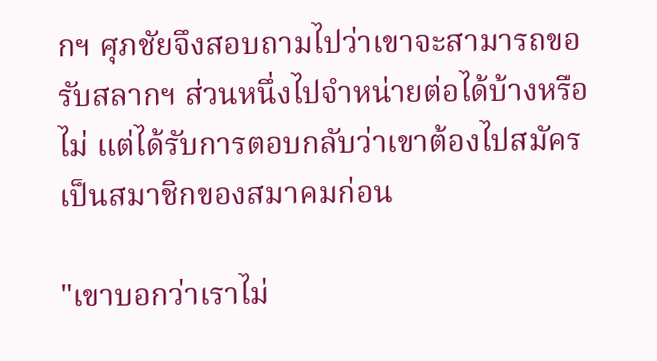กฯ ศุภชัยจึงสอบถามไปว่าเขาจะสามารถขอรับสลากฯ ส่วนหนึ่งไปจำหน่ายต่อได้บ้างหรือไม่ แต่ได้รับการตอบกลับว่าเขาต้องไปสมัครเป็นสมาชิกของสมาคมก่อน

"เขาบอกว่าเราไม่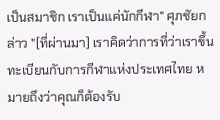เป็นสมาชิก เราเป็นแค่นักกีฬา" ศุภชัยกล่าว "[ที่ผ่านมา] เราคิดว่าการที่ว่าเราขึ้นทะเบียนกับการกีฬาแห่งประเทศไทย หมายถึงว่าคุณก็ต้องรับ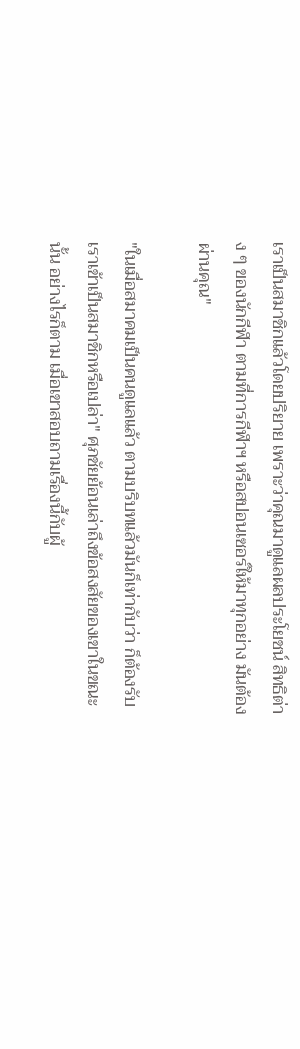เราเป็นสมาชิกแล้วโดยปริยาย เพราะว่าคุณมาดูแลผลประโยชน์ สิทธิต่าง ๆ ของนักกีฬา ตามที่การกีฬาฯ หรือสปอนเซอร์ให้มาทุกอย่าง มันต้องผ่านคุณ"

"ในเมื่อสมาคมเป็นคนดูแลแล้ว ตามบริบทแล้วมันก็เท่ากับว่า ก็ต้องรับเราเข้าเป็นสมาชิกหรือเปล่า" ศุภชัยย้อนเล่าถึงข้อสงสัยของเขาในขณะนั้น อย่างไรก็ตาม เมื่อเขาสอบถามเรื่องนี้กับผู้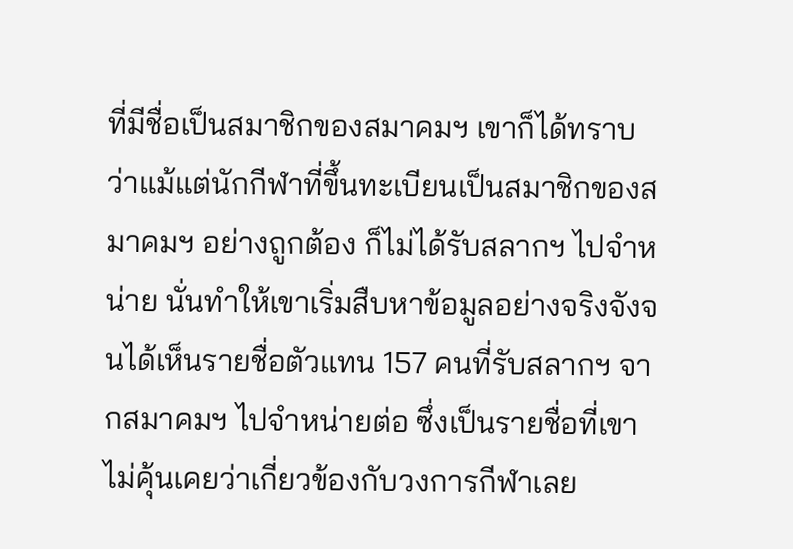ที่มีชื่อเป็นสมาชิกของสมาคมฯ เขาก็ได้ทราบว่าแม้แต่นักกีฬาที่ขึ้นทะเบียนเป็นสมาชิกของสมาคมฯ อย่างถูกต้อง ก็ไม่ได้รับสลากฯ ไปจำหน่าย นั่นทำให้เขาเริ่มสืบหาข้อมูลอย่างจริงจังจนได้เห็นรายชื่อตัวแทน 157 คนที่รับสลากฯ จากสมาคมฯ ไปจำหน่ายต่อ ซึ่งเป็นรายชื่อที่เขาไม่คุ้นเคยว่าเกี่ยวข้องกับวงการกีฬาเลย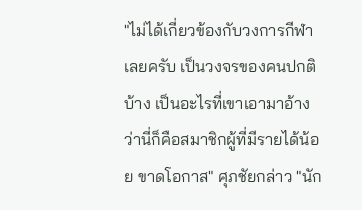"ไม่ได้เกี่ยวข้องกับวงการกีฬาเลยครับ เป็นวงจรของคนปกติบ้าง เป็นอะไรที่เขาเอามาอ้างว่านี่ก็คือสมาชิกผู้ที่มีรายได้น้อย ขาดโอกาส" ศุภชัยกล่าว "นัก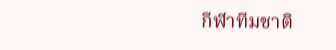กีฬาทีมชาติ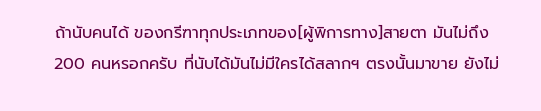ถ้านับคนได้ ของกรีฑาทุกประเภทของ[ผู้พิการทาง]สายตา มันไม่ถึง 200 คนหรอกครับ ที่นับได้มันไม่มีใครได้สลากฯ ตรงนั้นมาขาย ยังไม่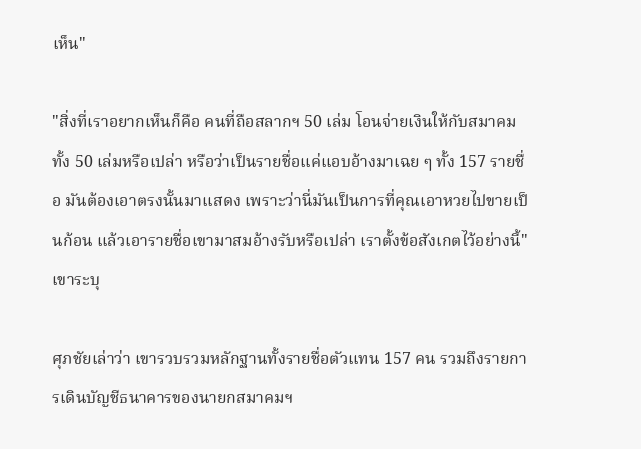เห็น"

"สิ่งที่เราอยากเห็นก็คือ คนที่ถือสลากฯ 50 เล่ม โอนจ่ายเงินให้กับสมาคมทั้ง 50 เล่มหรือเปล่า หรือว่าเป็นรายชื่อแค่แอบอ้างมาเฉย ๆ ทั้ง 157 รายชื่อ มันต้องเอาตรงนั้นมาแสดง เพราะว่านี่มันเป็นการที่คุณเอาหวยไปขายเป็นก้อน แล้วเอารายชื่อเขามาสมอ้างรับหรือเปล่า เราตั้งข้อสังเกตไว้อย่างนี้" เขาระบุ

ศุภชัยเล่าว่า เขารวบรวมหลักฐานทั้งรายชื่อตัวแทน 157 คน รวมถึงรายการเดินบัญชีธนาคารของนายกสมาคมฯ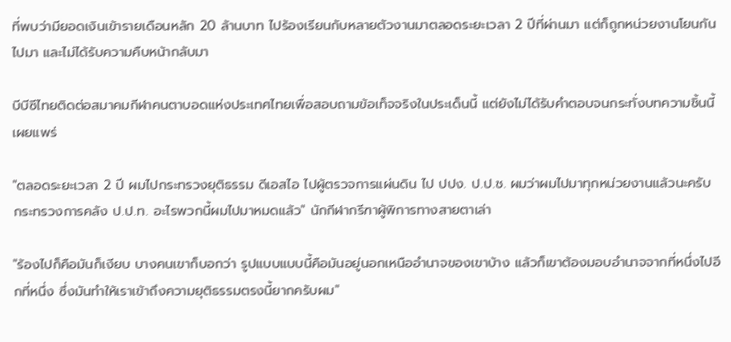ที่พบว่ามียอดเงินเข้ารายเดือนหลัก 20 ล้านบาท ไปร้องเรียนกับหลายตัวงานมาตลอดระยะเวลา 2 ปีที่ผ่านมา แต่ก็ถูกหน่วยงานโยนกันไปมา และไม่ได้รับความคืบหน้ากลับมา

บีบีซีไทยติดต่อสมาคมกีฬาคนตาบอดแห่งประเทศไทยเพื่อสอบถามข้อเท็จจริงในประเด็นนี้ แต่ยังไม่ได้รับคำตอบจนกระทั่งบทความชิ้นนี้เผยแพร่

"ตลอดระยะเวลา 2 ปี ผมไปกระทรวงยุติธรรม ดีเอสไอ ไปผู้ตรวจการแผ่นดิน ไป ปปง. ป.ป.ช. ผมว่าผมไปมาทุกหน่วยงานแล้วนะครับ กระทรวงการคลัง ป.ป.ท. อะไรพวกนี้ผมไปมาหมดแล้ว" นักกีฬากรีฑาผู้พิการทางสายตาเล่า

"ร้องไปก็คือมันก็เงียบ บางคนเขาก็บอกว่า รูปแบบแบบนี้คือมันอยู่นอกเหนืออำนาจของเขาบ้าง แล้วก็เขาต้องมอบอำนาจจากที่หนึ่งไปอีกที่หนึ่ง ซึ่งมันทำให้เราเข้าถึงความยุติธรรมตรงนี้ยากครับผม"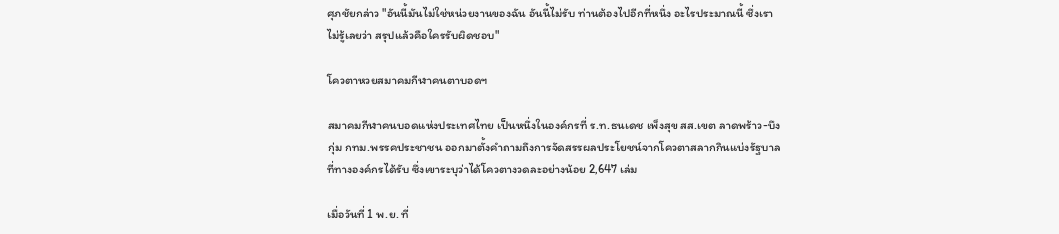ศุภชัยกล่าว "อันนี้มันไม่ใช่หน่วยงานของฉัน อันนี้ไม่รับ ท่านต้องไปอีกที่หนึ่ง อะไรประมาณนี้ ซึ่งเราไม่รู้เลยว่า สรุปแล้วคือใครรับผิดชอบ"

โควตาหวยสมาคมกีฬาคนตาบอดฯ

สมาคมกีฬาคนบอดแห่งประเทศไทย เป็นหนึ่งในองค์กรที่ ร.ท.ธนเดช เพ็งสุข สส.เขต ลาดพร้าว-บึงกุ่ม กทม.พรรคประชาชน ออกมาตั้งคำถามถึงการจัดสรรผลประโยชน์จากโควตาสลากกินแบ่งรัฐบาลที่ทางองค์กรได้รับ ซึ่งเขาระบุว่าได้โควตางวดละอย่างน้อย 2,647 เล่ม

เมื่อวันที่ 1 พ.ย. ที่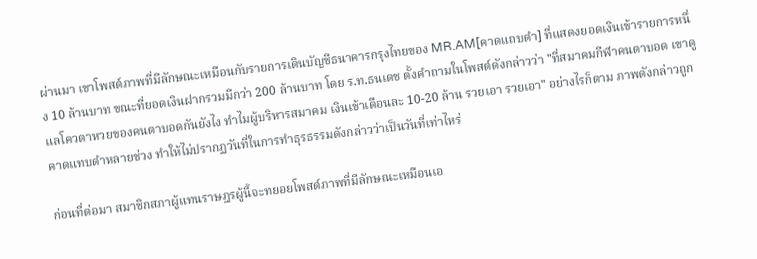ผ่านมา เขาโพสต์ภาพที่มีลักษณะเหมือนกับรายการเดินบัญชีธนาคารกรุงไทยของ MR.AM[คาดแถบดำ] ที่แสดงยอดเงินเข้ารายการหนึ่ง 10 ล้านบาท ขณะที่ยอดเงินฝากรวมมีกว่า 200 ล้านบาท โดย ร.ท.ธนเดช ตั้งคำถามในโพสต์ดังกล่าวว่า "ที่สมาคมกีฬาคนตาบอด เขาดูแลโควตาหวยของคนตาบอดกันยังไง ทำไมผู้บริหารสมาคม เงินเข้าเดือนละ 10-20 ล้าน รวยเอา รวยเอา" อย่างไรก็ตาม ภาพดังกล่าวถูกคาดแทบดำหลายช่วง ทำให้ไม่ปรากฏวันที่ในการทำธุรธรรมดังกล่าวว่าเป็นวันที่เท่าไหร่

ก่อนที่ต่อมา สมาชิกสภาผู้แทนราษฎรผู้นี้จะทยอยโพสต์ภาพที่มีลักษณะเหมือนเอ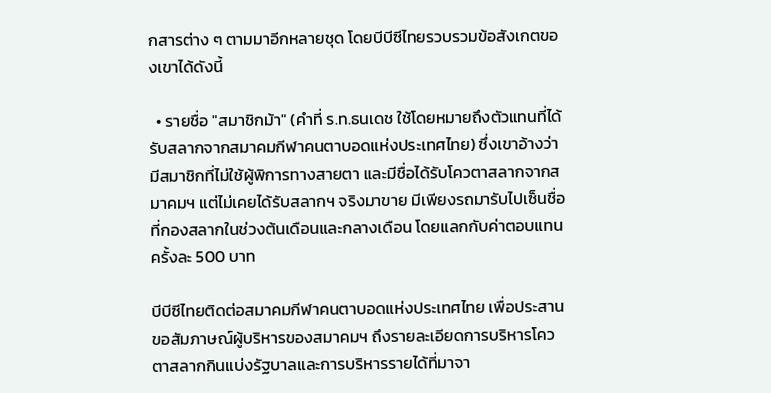กสารต่าง ๆ ตามมาอีกหลายชุด โดยบีบีซีไทยรวบรวมข้อสังเกตของเขาได้ดังนี้

  • รายชื่อ "สมาชิกม้า" (คำที่ ร.ท.ธนเดช ใช้โดยหมายถึงตัวแทนที่ได้รับสลากจากสมาคมกีฬาคนตาบอดแห่งประเทศไทย) ซึ่งเขาอ้างว่ามีสมาชิกที่ไม่ใช้ผู้พิการทางสายตา และมีชื่อได้รับโควตาสลากจากสมาคมฯ แต่ไม่เคยได้รับสลากฯ จริงมาขาย มีเพียงรถมารับไปเซ็นชื่อที่กองสลากในช่วงต้นเดือนและกลางเดือน โดยแลกกับค่าตอบแทนครั้งละ 500 บาท

บีบีซีไทยติดต่อสมาคมกีฬาคนตาบอดแห่งประเทศไทย เพื่อประสานขอสัมภาษณ์ผู้บริหารของสมาคมฯ ถึงรายละเอียดการบริหารโควตาสลากกินแบ่งรัฐบาลและการบริหารรายได้ที่มาจา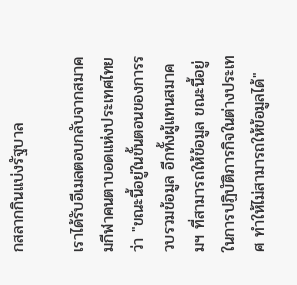กสลากกินแบ่งรัฐบาล

เราได้รับอีเมลตอบกลับจากสมาคมกีฬาคนตาบอดแห่งประเทศไทยว่า "ขณะนี้อยู่ในขั้นตอนของการรวบรวมข้อมูล อีกทั้งผู้แทนสมาคมฯ ที่สามารถให้ข้อมูล ขณะนี้อยู่ในการปฏิบัติภารกิจในต่างประเทศ ทำให้ไม่สามารถให้ข้อมูลได้"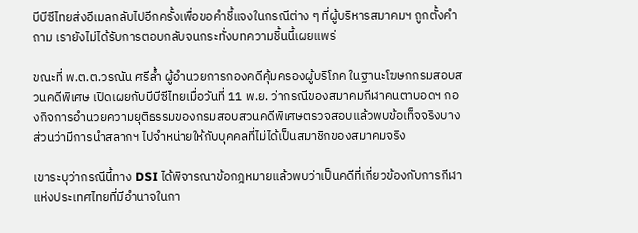บีบีซีไทยส่งอีเมลกลับไปอีกครั้งเพื่อขอคำชี้แจงในกรณีต่าง ๆ ที่ผู้บริหารสมาคมฯ ถูกตั้งคำถาม เรายังไม่ได้รับการตอบกลับจนกระทั่งบทความชิ้นนี้เผยแพร่

ขณะที่ พ.ต.ต.วรณัน ศรีล้ำ ผู้อำนวยการกองคดีคุ้มครองผู้บริโภค ในฐานะโฆษกกรมสอบสวนคดีพิเศษ เปิดเผยกับบีบีซีไทยเมื่อวันที่ 11 พ.ย. ว่ากรณีของสมาคมกีฬาคนตาบอดฯ กองกิจการอำนวยความยุติธรรมของกรมสอบสวนคดีพิเศษตรวจสอบแล้วพบข้อเท็จจริงบางส่วนว่ามีการนำสลากฯ ไปจำหน่ายให้กับบุคคลที่ไม่ได้เป็นสมาชิกของสมาคมจริง

เขาระบุว่ากรณีนี้ทาง DSI ได้พิจารณาข้อกฎหมายแล้วพบว่าเป็นคดีที่เกี่ยวข้องกับการกีฬาแห่งประเทศไทยที่มีอำนาจในกา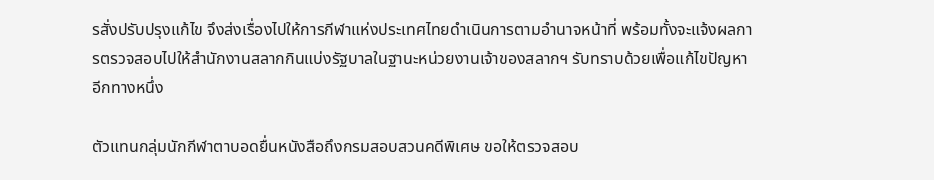รสั่งปรับปรุงแก้ไข จึงส่งเรื่องไปให้การกีฬาแห่งประเทศไทยดำเนินการตามอำนาจหน้าที่ พร้อมทั้งจะแจ้งผลการตรวจสอบไปให้สำนักงานสลากกินแบ่งรัฐบาลในฐานะหน่วยงานเจ้าของสลากฯ รับทราบด้วยเพื่อแก้ไขปัญหาอีกทางหนึ่ง

ตัวแทนกลุ่มนักกีฬาตาบอดยื่นหนังสือถึงกรมสอบสวนคดีพิเศษ ขอให้ตรวจสอบ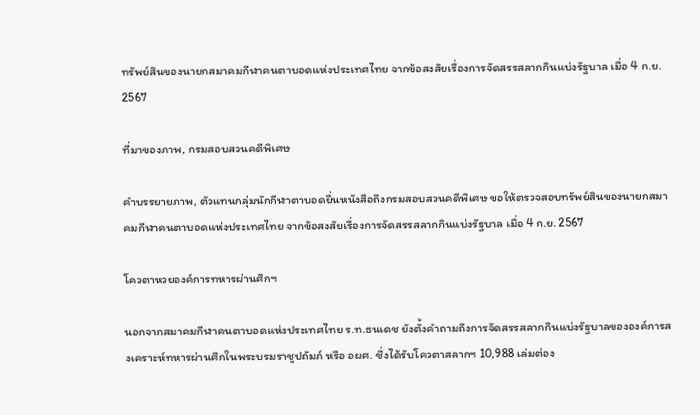ทรัพย์สินของนายกสมาคมกีฬาคนตาบอดแห่งประเทศไทย จากข้อสงสัยเรื่องการจัดสรรสลากกินแบ่งรัฐบาล เมื่อ 4 ก.ย. 2567

ที่มาของภาพ, กรมสอบสวนคดีพิเศษ

คำบรรยายภาพ, ตัวแทนกลุ่มนักกีฬาตาบอดยื่นหนังสือถึงกรมสอบสวนคดีพิเศษ ขอให้ตรวจสอบทรัพย์สินของนายกสมาคมกีฬาคนตาบอดแห่งประเทศไทย จากข้อสงสัยเรื่องการจัดสรรสลากกินแบ่งรัฐบาล เมื่อ 4 ก.ย. 2567

โควตาหวยองค์การทหารผ่านศึกฯ

นอกจากสมาคมกีฬาคนตาบอดแห่งประเทศไทย ร.ท.ธนเดช ยังตั้งคำถามถึงการจัดสรรสลากกินแบ่งรัฐบาลขององค์การสงเคราะห์ทหารผ่านศึกในพระบรมราชูปถัมภ์ หรือ อผศ. ซึ่งได้รับโควตาสลากฯ 10,988 เล่มต่อง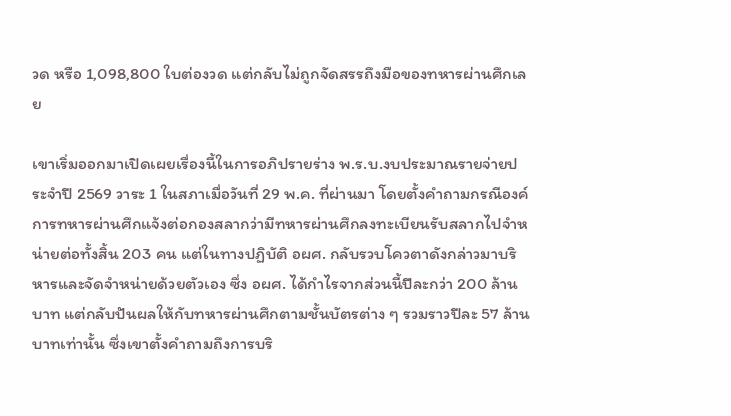วด หรือ 1,098,800 ใบต่องวด แต่กลับไม่ถูกจัดสรรถึงมือของทหารผ่านศึกเลย

เขาเริ่มออกมาเปิดเผยเรื่องนี้ในการอภิปรายร่าง พ.ร.บ.งบประมาณรายจ่ายประจำปี 2569 วาระ 1 ในสภาเมื่อวันที่ 29 พ.ค. ที่ผ่านมา โดยตั้งคำถามกรณีองค์การทหารผ่านศึกแจ้งต่อกองสลากว่ามีทหารผ่านศึกลงทะเบียนรับสลากไปจำหน่ายต่อทั้งสิ้น 203 คน แต่ในทางปฏิบัติ อผศ. กลับรวบโควตาดังกล่าวมาบริหารและจัดจำหน่ายด้วยตัวเอง ซึ่ง อผศ. ได้กำไรจากส่วนนี้ปีละกว่า 200 ล้านบาท แต่กลับปันผลให้กับทหารผ่านศึกตามชั้นบัตรต่าง ๆ รวมราวปีละ 57 ล้านบาทเท่านั้น ซึ่งเขาตั้งคำถามถึงการบริ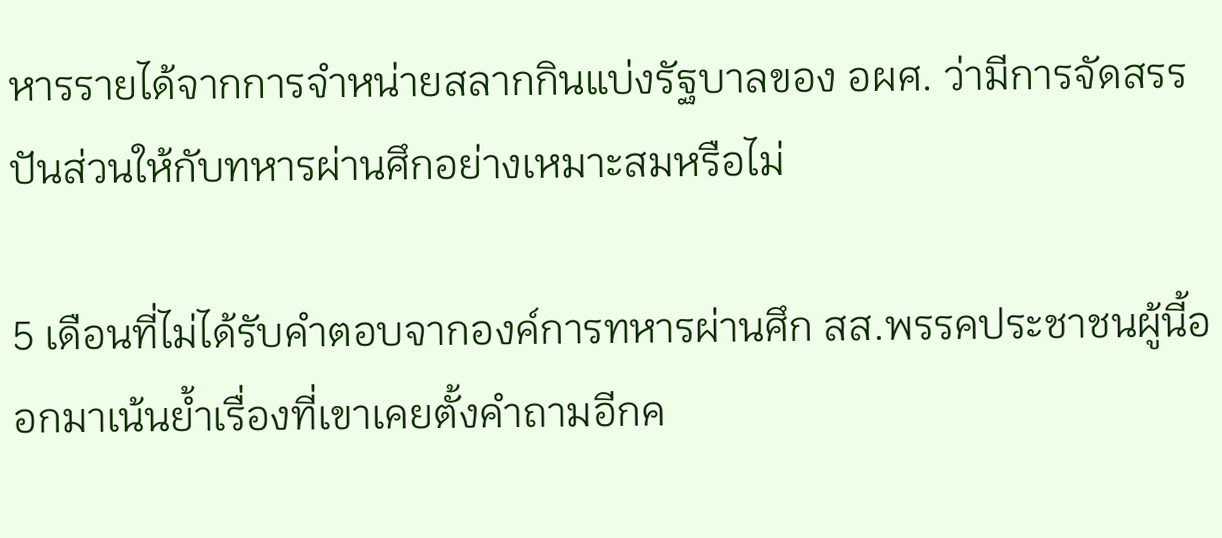หารรายได้จากการจำหน่ายสลากกินแบ่งรัฐบาลของ อผศ. ว่ามีการจัดสรรปันส่วนให้กับทหารผ่านศึกอย่างเหมาะสมหรือไม่

5 เดือนที่ไม่ได้รับคำตอบจากองค์การทหารผ่านศึก สส.พรรคประชาชนผู้นี้ออกมาเน้นย้ำเรื่องที่เขาเคยตั้งคำถามอีกค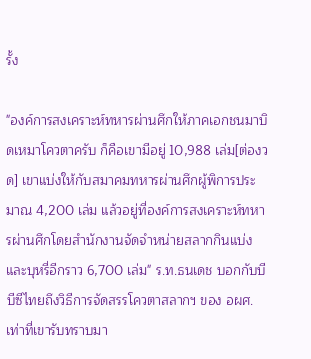รั้ง

"องค์การสงเคราะห์ทหารผ่านศึกให้ภาคเอกชนมาบิดเหมาโควตาครับ ก็คือเขามีอยู่ 10,988 เล่ม[ต่องวด] เขาแบ่งให้กับสมาคมทหารผ่านศึกผู้พิการประมาณ 4,200 เล่ม แล้วอยู่ที่องค์การสงเคราะห์ทหารผ่านศึกโดยสำนักงานจัดจำหน่ายสลากกินแบ่งและบุหรี่อีกราว 6,700 เล่ม" ร.ท.ธนเดช บอกกับบีบีซีไทยถึงวิธีการจัดสรรโควตาสลากฯ ของ อผศ. เท่าที่เขารับทราบมา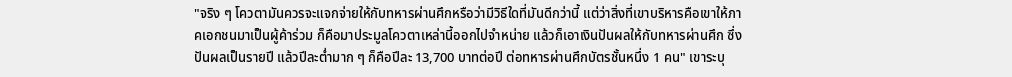"จริง ๆ โควตามันควรจะแจกจ่ายให้กับทหารผ่านศึกหรือว่ามีวิธีใดที่มันดีกว่านี้ แต่ว่าสิ่งที่เขาบริหารคือเขาให้ภาคเอกชนมาเป็นผู้ค้าร่วม ก็คือมาประมูลโควตาเหล่านี้ออกไปจำหน่าย แล้วก็เอาเงินปันผลให้กับทหารผ่านศึก ซึ่งปันผลเป็นรายปี แล้วปีละต่ำมาก ๆ ก็คือปีละ 13,700 บาทต่อปี ต่อทหารผ่านศึกบัตรชั้นหนึ่ง 1 คน" เขาระบุ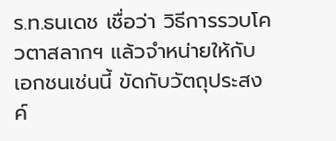ร.ท.ธนเดช เชื่อว่า วิธีการรวบโควตาสลากฯ แล้วจำหน่ายให้กับเอกชนเช่นนี้ ขัดกับวัตถุประสงค์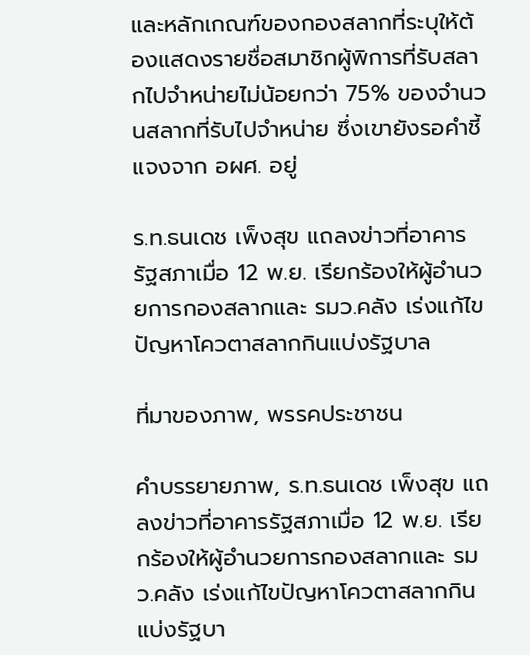และหลักเกณฑ์ของกองสลากที่ระบุให้ต้องแสดงรายชื่อสมาชิกผู้พิการที่รับสลากไปจำหน่ายไม่น้อยกว่า 75% ของจำนวนสลากที่รับไปจำหน่าย ซึ่งเขายังรอคำชี้แจงจาก อผศ. อยู่

ร.ท.ธนเดช เพ็งสุข แถลงข่าวที่อาคารรัฐสภาเมื่อ 12 พ.ย. เรียกร้องให้ผู้อำนวยการกองสลากและ รมว.คลัง เร่งแก้ไขปัญหาโควตาสลากกินแบ่งรัฐบาล

ที่มาของภาพ, พรรคประชาชน

คำบรรยายภาพ, ร.ท.ธนเดช เพ็งสุข แถลงข่าวที่อาคารรัฐสภาเมื่อ 12 พ.ย. เรียกร้องให้ผู้อำนวยการกองสลากและ รมว.คลัง เร่งแก้ไขปัญหาโควตาสลากกินแบ่งรัฐบา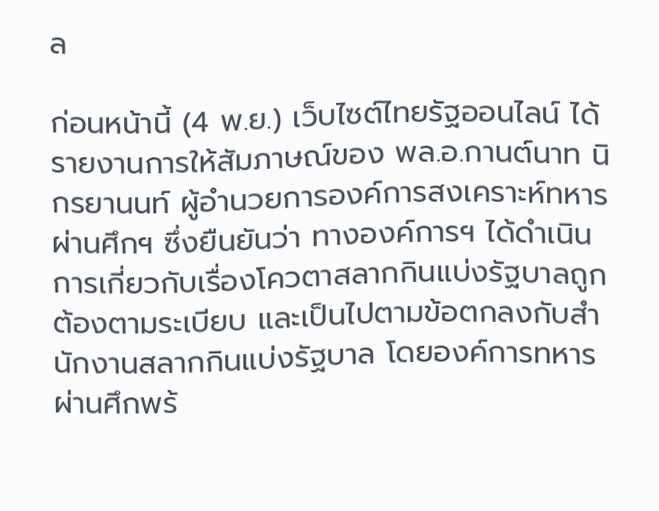ล

ก่อนหน้านี้ (4 พ.ย.) เว็บไซต์ไทยรัฐออนไลน์ ได้รายงานการให้สัมภาษณ์ของ พล.อ.กานต์นาท นิกรยานนท์ ผู้อำนวยการองค์การสงเคราะห์ทหารผ่านศึกฯ ซึ่งยืนยันว่า ทางองค์การฯ ได้ดำเนินการเกี่ยวกับเรื่องโควตาสลากกินแบ่งรัฐบาลถูกต้องตามระเบียบ และเป็นไปตามข้อตกลงกับสำนักงานสลากกินแบ่งรัฐบาล โดยองค์การทหารผ่านศึกพร้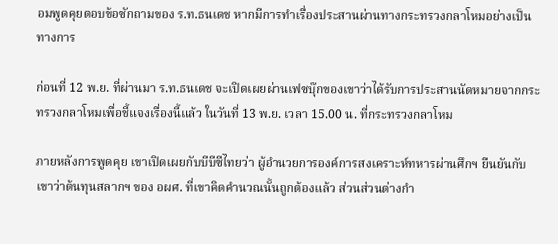อมพูดคุยตอบข้อซักถามของ ร.ท.ธนเดช หากมีการทำเรื่องประสานผ่านทางกระทรวงกลาโหมอย่างเป็นทางการ

ก่อนที่ 12 พ.ย. ที่ผ่านมา ร.ท.ธนเดช จะเปิดเผยผ่านเฟซบุ๊กของเขาว่าได้รับการประสานนัดหมายจากกระทรวงกลาโหมเพื่อชี้แจงเรื่องนี้แล้ว ในวันที่ 13 พ.ย. เวลา 15.00 น. ที่กระทรวงกลาโหม

ภายหลังการพูดคุย เขาเปิดเผยกับบีบีซีไทยว่า ผู้อำนวยการองค์การสงเคราะห์ทหารผ่านศึกฯ ยืนยันกับเขาว่าต้นทุนสลากฯ ของ อผศ. ที่เขาคิดคำนวณนั้นถูกต้องแล้ว ส่วนส่วนต่างกำ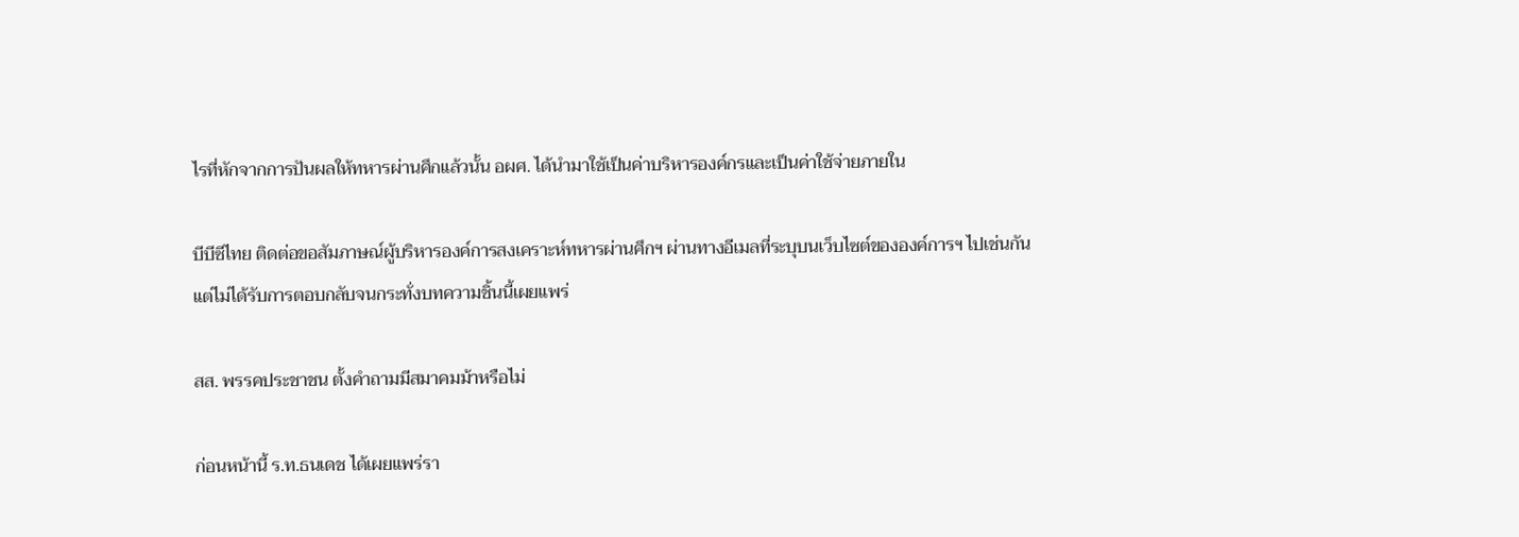ไรที่หักจากการปันผลให้ทหารผ่านศึกแล้วนั้น อผศ. ได้นำมาใช้เป็นค่าบริหารองค์กรและเป็นค่าใช้จ่ายภายใน

บีบีซีไทย ติดต่อขอสัมภาษณ์ผู้บริหารองค์การสงเคราะห์ทหารผ่านศึกฯ ผ่านทางอีเมลที่ระบุบนเว็บไซต์ขององค์การฯ ไปเช่นกัน แต่ไม่ได้รับการตอบกลับจนกระทั่งบทความชิ้นนี้เผยแพร่

สส. พรรคประชาชน ตั้งคำถามมีสมาคมม้าหรือไม่

ก่อนหน้านี้ ร.ท.ธนเดช ได้เผยแพร่รา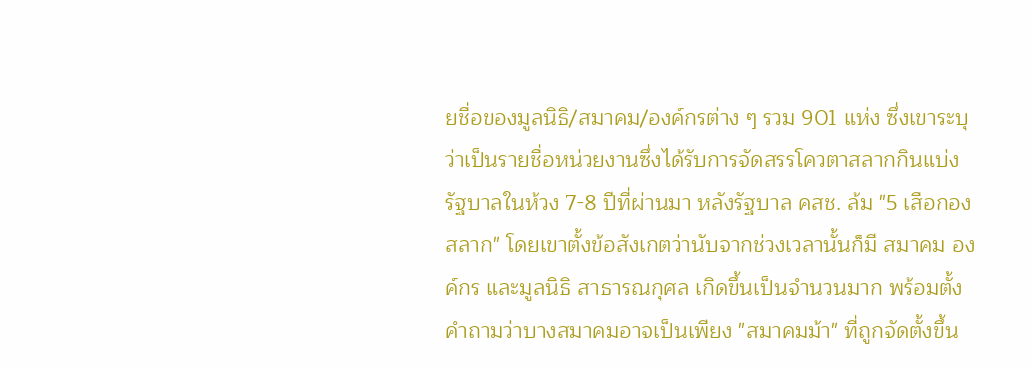ยชื่อของมูลนิธิ/สมาคม/องค์กรต่าง ๆ รวม 901 แห่ง ซึ่งเขาระบุว่าเป็นรายชื่อหน่วยงานซึ่งได้รับการจัดสรรโควตาสลากกินแบ่งรัฐบาลในห้วง 7-8 ปีที่ผ่านมา หลังรัฐบาล คสช. ล้ม "5 เสือกองสลาก" โดยเขาตั้งข้อสังเกตว่านับจากช่วงเวลานั้นก็มี สมาคม องค์กร และมูลนิธิ สาธารณกุศล เกิดขึ้นเป็นจำนวนมาก พร้อมตั้งคำถามว่าบางสมาคมอาจเป็นเพียง "สมาคมม้า" ที่ถูกจัดตั้งขึ้น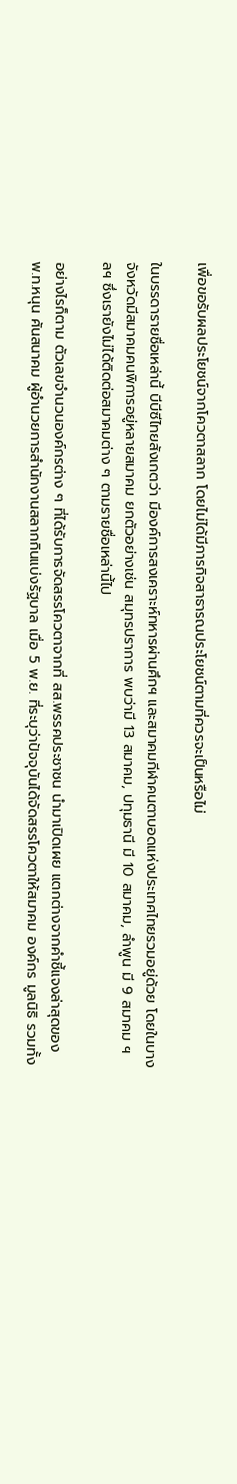เพื่อขอรับผลประโยชน์จากโควตาสลาก โดยไม่ได้มีภารกิจสาธารณประโยชน์ตามที่ควรจะเป็นหรือไม่

ในบรรดารายชื่อเหล่านี้ บีบีซีไทยสังเกตว่า มีองค์การสงเคราะห์ทหารผ่านศึกฯ และสมาคมกีฬาคนตาบอดแห่งประเทศไทยรวมอยู่ด้วย โดยในบางจังหวัดมีสมาคมคนพิการอยู่หลายสมาคม ยกตัวอย่างเช่น สมุทรปราการ พบว่ามี 13 สมาคม, ปทุมธานี มี 10 สมาคม, ลำพูน มี 9 สมาคม ฯลฯ ซึ่งเรายังไม่ได้ติดต่อสมาคมต่าง ๆ ตามรายชื่อเหล่านี้ไป

อย่างไรก็ตาม ตัวเลขจำนวนองค์กรต่าง ๆ ที่ได้รับการจัดสรรโควตาจากที่ สส.พรรคประชาชน นำมาเปิดเผย แตกต่างจากคำชี้แจงล่าสุดของ พ.ท.หนุน ศันสนาคม ผู้อำนวยการสำนักงานสลากกินแบ่งรัฐบาล เมื่อ 5 พ.ย. ที่ระบุว่าปัจจุบันได้จัดสรรโควตาให้สมาคม องค์กร มูลนิธิ รวมทั้ง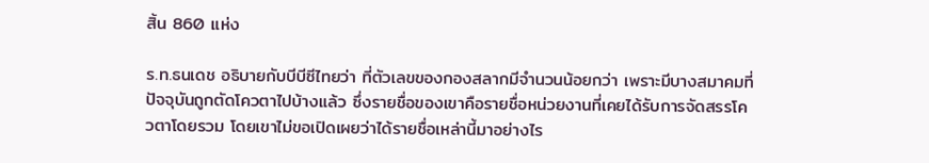สิ้น 860 แห่ง

ร.ท.ธนเดช อธิบายกับบีบีซีไทยว่า ที่ตัวเลขของกองสลากมีจำนวนน้อยกว่า เพราะมีบางสมาคมที่ปัจจุบันถูกตัดโควตาไปบ้างแล้ว ซึ่งรายชื่อของเขาคือรายชื่อหน่วยงานที่เคยได้รับการจัดสรรโควตาโดยรวม โดยเขาไม่ขอเปิดเผยว่าได้รายชื่อเหล่านี้มาอย่างไร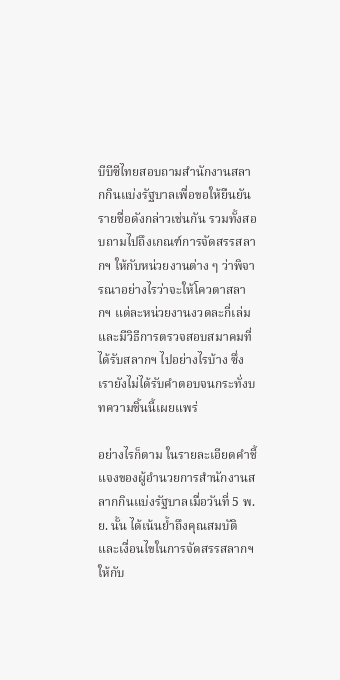บีบีซีไทยสอบถามสำนักงานสลากกินแบ่งรัฐบาลเพื่อขอให้ยืนยันรายชื่อดังกล่าวเช่นกัน รวมทั้งสอบถามไปถึงเกณฑ์การจัดสรรสลากฯ ให้กับหน่วยงานต่าง ๆ ว่าพิจารณาอย่างไรว่าจะให้โควตาสลากฯ แต่ละหน่วยงานงวดละกี่เล่ม และมีวิธีการตรวจสอบสมาคมที่ได้รับสลากฯ ไปอย่างไรบ้าง ซึ่งเรายังไม่ได้รับคำตอบจนกระทั่งบทความชิ้นนี้เผยแพร่

อย่างไรก็ตาม ในรายละเอียดคำชี้แจงของผู้อำนวยการสำนักงานสลากกินแบ่งรัฐบาลเมื่อวันที่ 5 พ.ย. นั้น ได้เน้นย้ำถึงคุณสมบัติและเงื่อนไขในการจัดสรรสลากฯ ให้กับ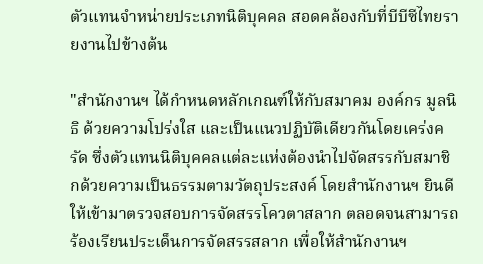ตัวแทนจำหน่ายประเภทนิติบุคคล สอดคล้องกับที่บีบีซีไทยรายงานไปข้างต้น

"สำนักงานฯ ได้กำหนดหลักเกณฑ์ให้กับสมาคม องค์กร มูลนิธิ ด้วยความโปร่งใส และเป็นแนวปฏิบัติเดียวกันโดยเคร่งครัด ซึ่งตัวแทนนิติบุคคลแต่ละแห่งต้องนำไปจัดสรรกับสมาชิกด้วยความเป็นธรรมตามวัตถุประสงค์ โดยสำนักงานฯ ยินดีให้เข้ามาตรวจสอบการจัดสรรโควตาสลาก ตลอดจนสามารถร้องเรียนประเด็นการจัดสรรสลาก เพื่อให้สำนักงานฯ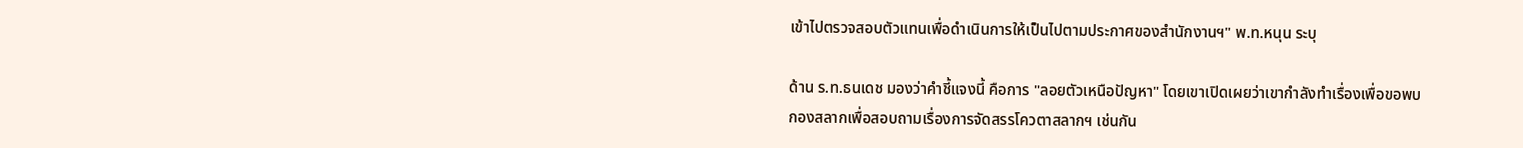เข้าไปตรวจสอบตัวแทนเพื่อดำเนินการให้เป็นไปตามประกาศของสำนักงานฯ" พ.ท.หนุน ระบุ

ด้าน ร.ท.ธนเดช มองว่าคำชี้แจงนี้ คือการ "ลอยตัวเหนือปัญหา" โดยเขาเปิดเผยว่าเขากำลังทำเรื่องเพื่อขอพบกองสลากเพื่อสอบถามเรื่องการจัดสรรโควตาสลากฯ เช่นกัน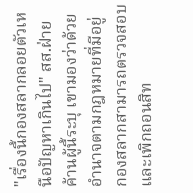"เรื่องนี้กองสลากลอยตัวเหนือปัญหาเกินไป" สส.ฝ่ายค้านผู้นี้ระบุ เขามองว่าด้วยอำนาจตามกฎหมายที่มีอยู่ กองสลากสามารถตรวจสอบและเพิกถอนสิท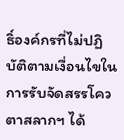ธิ์องค์กรที่ไม่ปฏิบัติตามเงื่อนไขในการรับจัดสรรโควตาสลากฯ ได้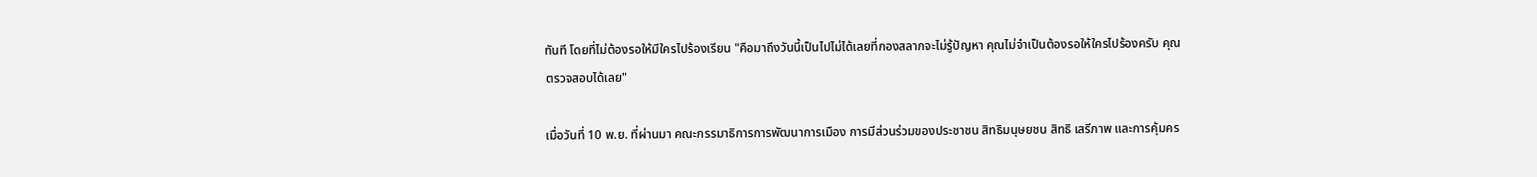ทันที โดยที่ไม่ต้องรอให้มีใครไปร้องเรียน "คือมาถึงวันนี้เป็นไปไม่ได้เลยที่กองสลากจะไม่รู้ปัญหา คุณไม่จำเป็นต้องรอให้ใครไปร้องครับ คุณตรวจสอบได้เลย"

เมื่อวันที่ 10 พ.ย. ที่ผ่านมา คณะกรรมาธิการการพัฒนาการเมือง การมีส่วนร่วมของประชาชน สิทธิมนุษยชน สิทธิ เสรีภาพ และการคุ้มคร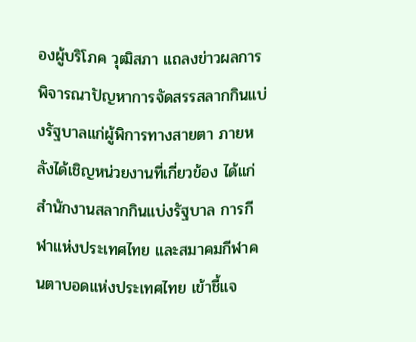องผู้บริโภค วุฒิสภา แถลงข่าวผลการพิจารณาปัญหาการจัดสรรสลากกินแบ่งรัฐบาลแก่ผู้พิการทางสายตา ภายหลังได้เชิญหน่วยงานที่เกี่ยวข้อง ได้แก่ สำนักงานสลากกินแบ่งรัฐบาล การกีฬาแห่งประเทศไทย และสมาคมกีฬาคนตาบอดแห่งประเทศไทย เข้าชี้แจ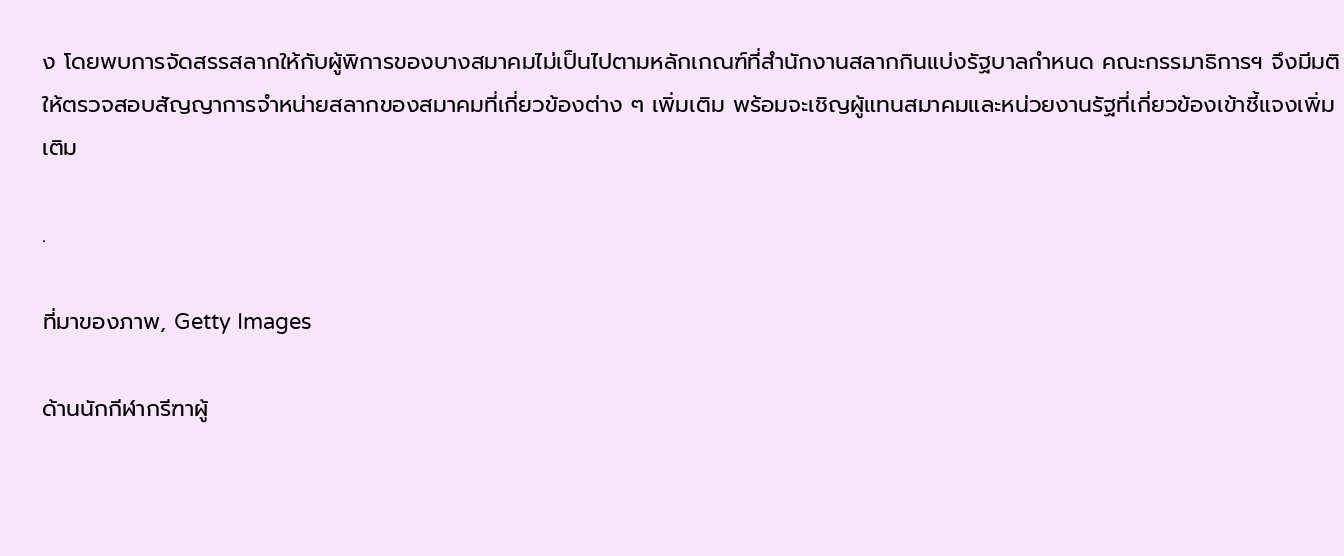ง โดยพบการจัดสรรสลากให้กับผู้พิการของบางสมาคมไม่เป็นไปตามหลักเกณฑ์ที่สำนักงานสลากกินแบ่งรัฐบาลกำหนด คณะกรรมาธิการฯ จึงมีมติให้ตรวจสอบสัญญาการจำหน่ายสลากของสมาคมที่เกี่ยวข้องต่าง ๆ เพิ่มเติม พร้อมจะเชิญผู้แทนสมาคมและหน่วยงานรัฐที่เกี่ยวข้องเข้าชี้แจงเพิ่มเติม

.

ที่มาของภาพ, Getty Images

ด้านนักกีฬากรีฑาผู้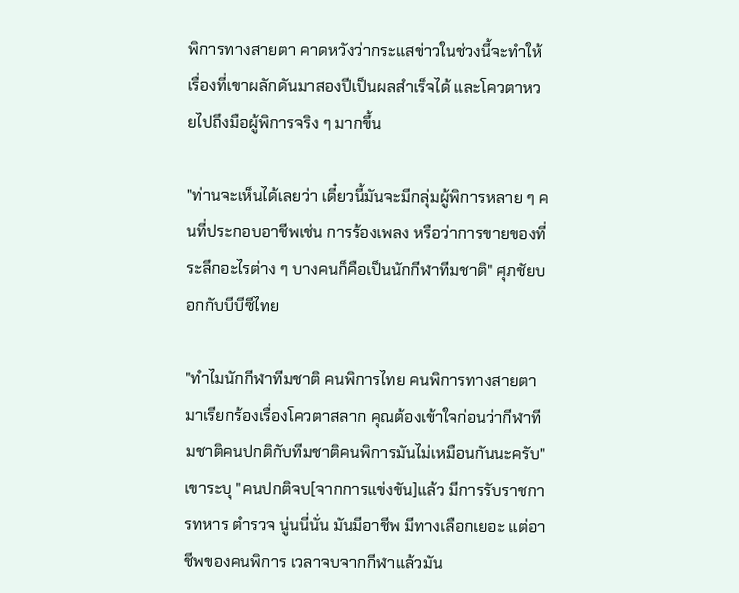พิการทางสายตา คาดหวังว่ากระแสข่าวในช่วงนี้จะทำให้เรื่องที่เขาผลักดันมาสองปีเป็นผลสำเร็จได้ และโควตาหวยไปถึงมือผู้พิการจริง ๆ มากขึ้น

"ท่านจะเห็นได้เลยว่า เดี๋ยวนี้มันจะมีกลุ่มผู้พิการหลาย ๆ คนที่ประกอบอาชีพเช่น การร้องเพลง หรือว่าการขายของที่ระลึกอะไรต่าง ๆ บางคนก็คือเป็นนักกีฬาทีมชาติ" ศุภชัยบอกกับบีบีซีไทย

"ทำไมนักกีฬาทีมชาติ คนพิการไทย คนพิการทางสายตามาเรียกร้องเรื่องโควตาสลาก คุณต้องเข้าใจก่อนว่ากีฬาทีมชาติคนปกติกับทีมชาติคนพิการมันไม่เหมือนกันนะครับ" เขาระบุ "คนปกติจบ[จากการแข่งขัน]แล้ว มีการรับราชการทหาร ตำรวจ นู่นนี่นั่น มันมีอาชีพ มีทางเลือกเยอะ แต่อาชีพของคนพิการ เวลาจบจากกีฬาแล้วมัน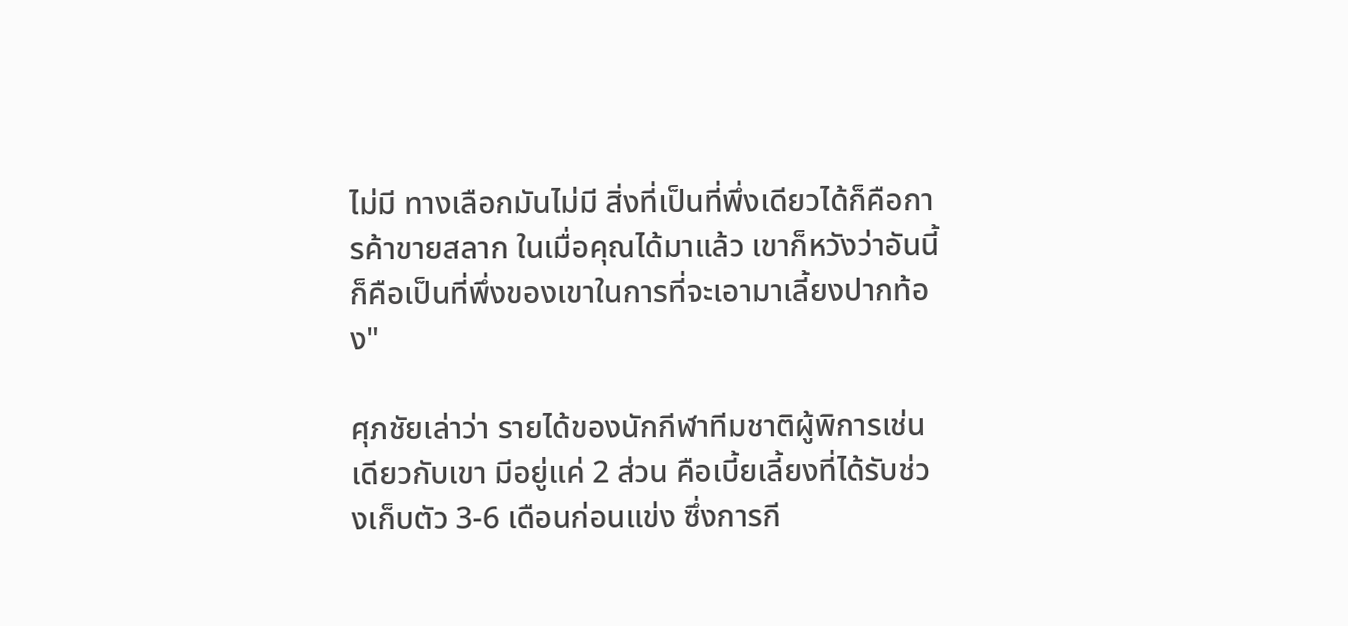ไม่มี ทางเลือกมันไม่มี สิ่งที่เป็นที่พึ่งเดียวได้ก็คือการค้าขายสลาก ในเมื่อคุณได้มาแล้ว เขาก็หวังว่าอันนี้ก็คือเป็นที่พึ่งของเขาในการที่จะเอามาเลี้ยงปากท้อง"

ศุภชัยเล่าว่า รายได้ของนักกีฬาทีมชาติผู้พิการเช่นเดียวกับเขา มีอยู่แค่ 2 ส่วน คือเบี้ยเลี้ยงที่ได้รับช่วงเก็บตัว 3-6 เดือนก่อนแข่ง ซึ่งการกี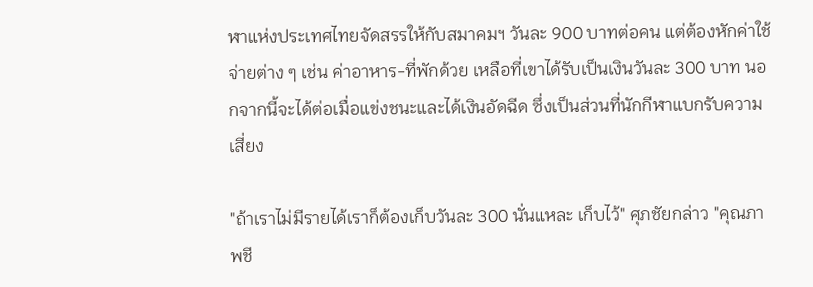ฬาแห่งประเทศไทยจัดสรรให้กับสมาคมฯ วันละ 900 บาทต่อคน แต่ต้องหักค่าใช้จ่ายต่าง ๆ เช่น ค่าอาหาร-ที่พักด้วย เหลือที่เขาได้รับเป็นเงินวันละ 300 บาท นอกจากนี้จะได้ต่อเมื่อแข่งชนะและได้เงินอัดฉีด ซึ่งเป็นส่วนที่นักกีฬาแบกรับความเสี่ยง

"ถ้าเราไม่มีรายได้เราก็ต้องเก็บวันละ 300 นั่นแหละ เก็บไว้" ศุภชัยกล่าว "คุณภาพชี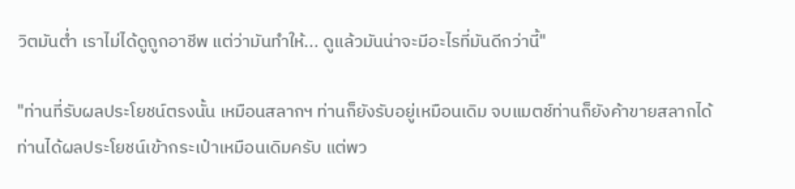วิตมันต่ำ เราไม่ได้ดูถูกอาชีพ แต่ว่ามันทำให้... ดูแล้วมันน่าจะมีอะไรที่มันดีกว่านี้"

"ท่านที่รับผลประโยชน์ตรงนั้น เหมือนสลากฯ ท่านก็ยังรับอยู่เหมือนเดิม จบแมตช์ท่านก็ยังค้าขายสลากได้ ท่านได้ผลประโยชน์เข้ากระเป๋าเหมือนเดิมครับ แต่พว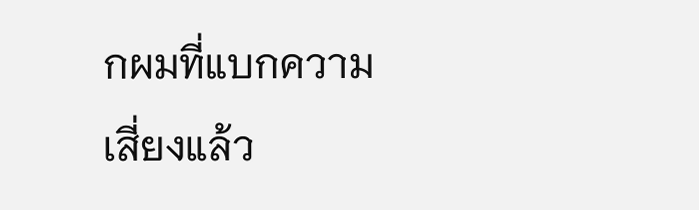กผมที่แบกความเสี่ยงแล้ว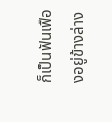ก็เป็นฟันเฟืองอยู่ข้างล่าง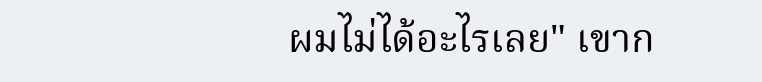ผมไม่ได้อะไรเลย" เขาก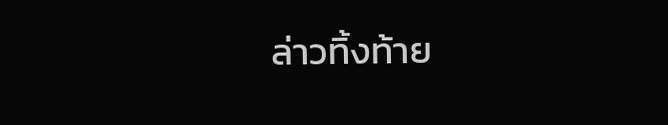ล่าวทิ้งท้าย